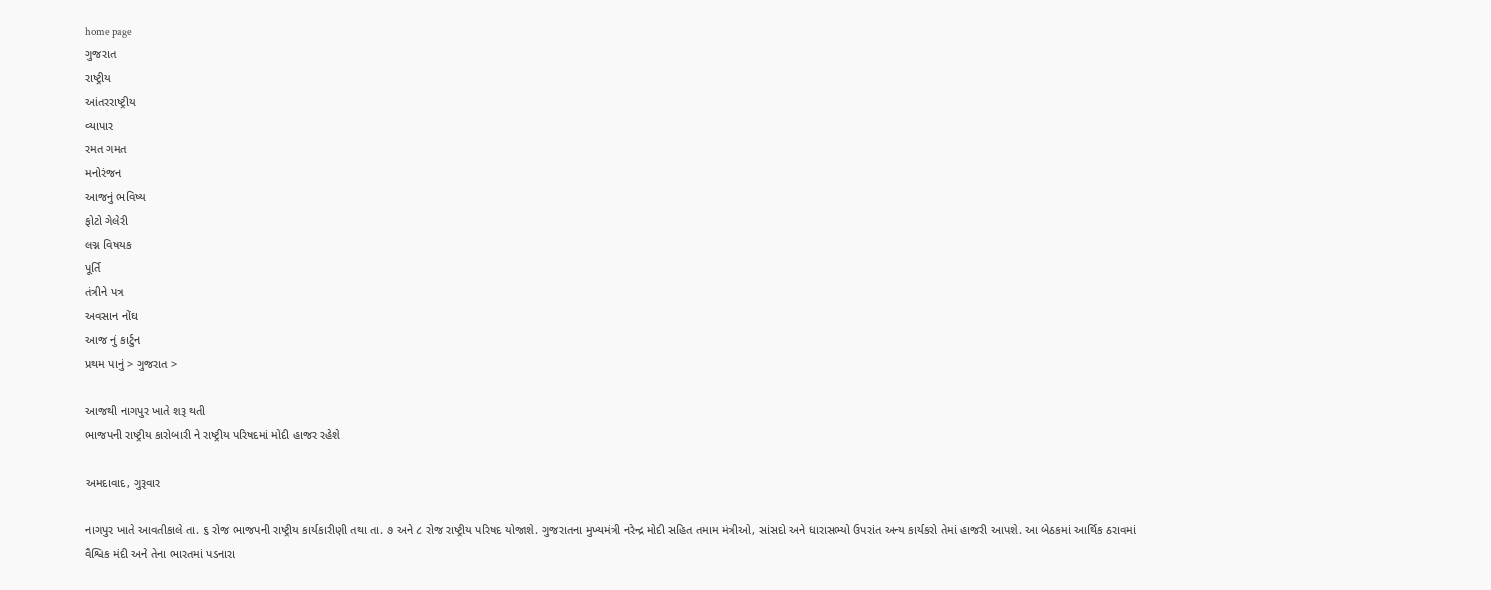home page
ગુજરાત
રાષ્ટ્રીય
આંતરરાષ્ટ્રીય
વ્યાપાર
રમત ગમત
મનોરંજન
આજનું ભવિષ્ય
ફોટો ગેલેરી
લગ્ન વિષયક
પૂર્તિ
તંત્રીને પત્ર
અવસાન નોંઘ
આજ નું કાર્ટુન
પ્રથમ પાનું > ગુજરાત >

આજથી નાગપુર ખાતે શરૂ થતી
ભાજપની રાષ્ટ્રીય કારોબારી ને રાષ્ટ્રીય પરિષદમાં મોદી હાજર રહેશે

અમદાવાદ, ગુરૂવાર

નાગપુર ખાતે આવતીકાલે તા. ૬ રોજ ભાજપની રાષ્ટ્રીય કાર્યકારીણી તથા તા. ૭ અને ૮ રોજ રાષ્ટ્રીય પરિષદ યોજાશે. ગુજરાતના મુખ્યમંત્રી નરેન્દ્ર મોદી સહિત તમામ મંત્રીઓ, સાંસદો અને ધારાસભ્યો ઉપરાંત અન્ય કાર્યકરો તેમાં હાજરી આપશે. આ બેઠકમાં આર્થિક ઠરાવમાં વૈશ્વિક મંદી અને તેના ભારતમાં પડનારા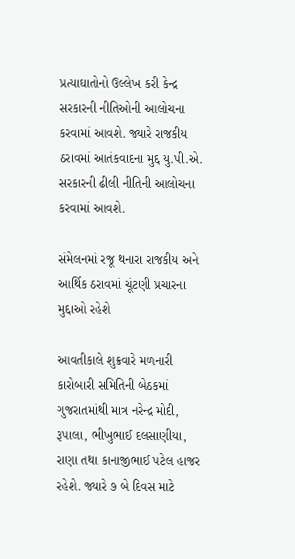પ્રત્યાઘાતોનો ઉલ્લેખ કરી કેન્દ્ર સરકારની નીતિઓની આલોચના કરવામાં આવશે. જ્યારે રાજકીય ઠરાવમાં આતંકવાદના મુદ્દ યુ.પી.એ. સરકારની ઢીલી નીતિની આલોચના કરવામાં આવશે.

સંમેલનમાં રજૂ થનારા રાજકીય અને આર્થિક ઠરાવમાં ચૂંટણી પ્રચારના મુદ્દાઓ રહેશે

આવતીકાલે શુક્રવારે મળનારી કારોબારી સમિતિની બેઠકમાં ગુજરાતમાંથી માત્ર નરેન્દ્ર મોદી, રૂપાલા, ભીખુભાઈ દલસાણીયા, રાણા તથા કાનાજીભાઈ પટેલ હાજર રહેશે. જ્યારે ૭ બે દિવસ માટે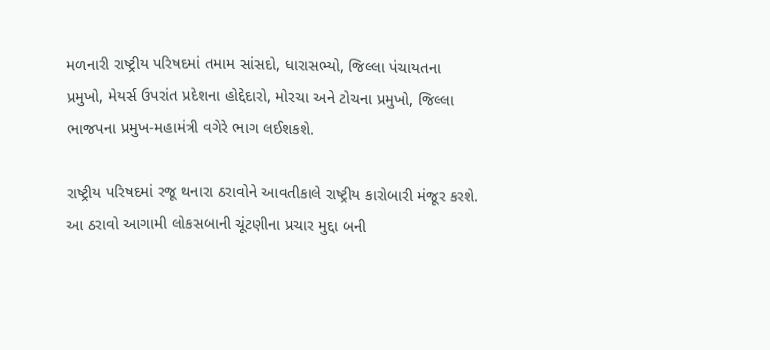મળનારી રાષ્ટ્રીય પરિષદમાં તમામ સાંસદો, ધારાસભ્યો, જિલ્લા પંચાયતના પ્રમુખો, મેયર્સ ઉપરાંત પ્રદેશના હોદ્દેદારો, મોરચા અને ટોચના પ્રમુખો, જિલ્લા ભાજપના પ્રમુખ-મહામંત્રી વગેરે ભાગ લઈશકશે.

રાષ્ટ્રીય પરિષદમાં રજૂ થનારા ઠરાવોને આવતીકાલે રાષ્ટ્રીય કારોબારી મંજૂર કરશે. આ ઠરાવો આગામી લોકસબાની ચૂંટણીના પ્રચાર મુદ્દા બની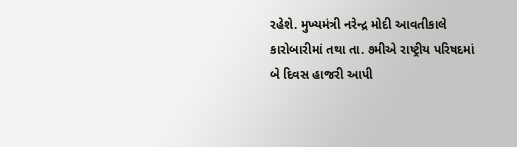રહેશે. મુખ્યમંત્રી નરેન્દ્ર મોદી આવતીકાલે કારોબારીમાં તથા તા. ૭મીએ રાષ્ટ્રીય પરિષદમાં બે દિવસ હાજરી આપી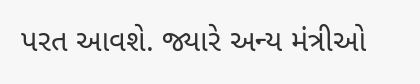પરત આવશે. જ્યારે અન્ય મંત્રીઓ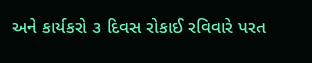અને કાર્યકરો ૩ દિવસ રોકાઈ રવિવારે પરત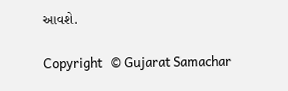આવશે.

Copyright   © Gujarat Samachar